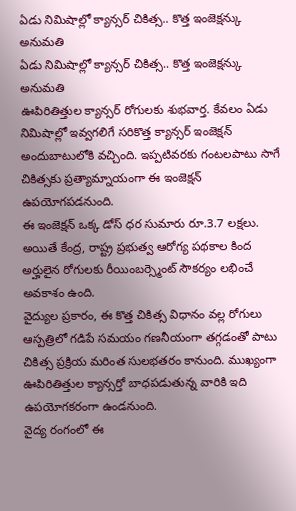ఏడు నిమిషాల్లో క్యాన్సర్ చికిత్స.. కొత్త ఇంజెక్షన్కు అనుమతి
ఏడు నిమిషాల్లో క్యాన్సర్ చికిత్స.. కొత్త ఇంజెక్షన్కు అనుమతి
ఊపిరితిత్తుల క్యాన్సర్ రోగులకు శుభవార్త. కేవలం ఏడు నిమిషాల్లో ఇవ్వగలిగే సరికొత్త క్యాన్సర్ ఇంజెక్షన్ అందుబాటులోకి వచ్చింది. ఇప్పటివరకు గంటలపాటు సాగే చికిత్సకు ప్రత్యామ్నాయంగా ఈ ఇంజెక్షన్ ఉపయోగపడనుంది.
ఈ ఇంజెక్షన్ ఒక్క డోస్ ధర సుమారు రూ.3.7 లక్షలు. అయితే కేంద్ర, రాష్ట్ర ప్రభుత్వ ఆరోగ్య పథకాల కింద అర్హులైన రోగులకు రీయింబర్స్మెంట్ సౌకర్యం లభించే అవకాశం ఉంది.
వైద్యుల ప్రకారం, ఈ కొత్త చికిత్స విధానం వల్ల రోగులు ఆస్పత్రిలో గడిపే సమయం గణనీయంగా తగ్గడంతో పాటు చికిత్స ప్రక్రియ మరింత సులభతరం కానుంది. ముఖ్యంగా ఊపిరితిత్తుల క్యాన్సర్తో బాధపడుతున్న వారికి ఇది ఉపయోగకరంగా ఉండనుంది.
వైద్య రంగంలో ఈ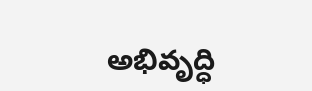అభివృద్ధి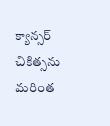క్యాన్సర్ చికిత్సను మరింత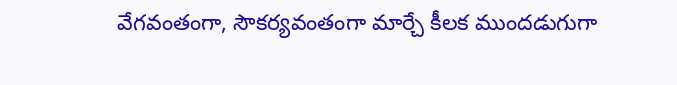వేగవంతంగా, సౌకర్యవంతంగా మార్చే కీలక ముందడుగుగా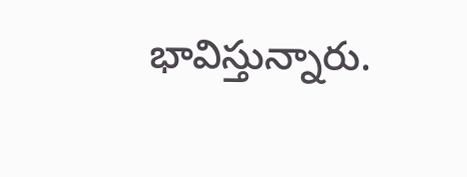భావిస్తున్నారు.